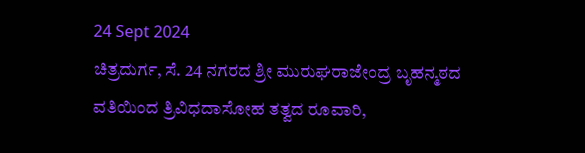24 Sept 2024
ಚಿತ್ರದುರ್ಗ, ಸೆ. 24 ನಗರದ ಶ್ರೀ ಮುರುಘರಾಜೇಂದ್ರ ಬೃಹನ್ಮಠದ ವತಿಯಿಂದ ತ್ರಿವಿಧದಾಸೋಹ ತತ್ವದ ರೂವಾರಿ,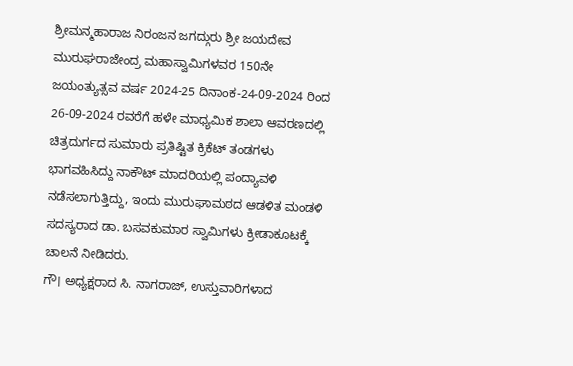ಶ್ರೀಮನ್ಮಹಾರಾಜ ನಿರಂಜನ ಜಗದ್ಗುರು ಶ್ರೀ ಜಯದೇವ ಮುರುಘರಾಜೇಂದ್ರ ಮಹಾಸ್ವಾಮಿಗಳವರ 150ನೇ ಜಯಂತ್ಯುತ್ಸವ ವರ್ಷ 2024-25 ದಿನಾಂಕ-24-09-2024 ರಿಂದ 26-09-2024 ರವರೆಗೆ ಹಳೇ ಮಾಧ್ಯಮಿಕ ಶಾಲಾ ಆವರಣದಲ್ಲಿ ಚಿತ್ರದುರ್ಗದ ಸುಮಾರು ಪ್ರತಿಷ್ಟಿತ ಕ್ರಿಕೆಟ್ ತಂಡಗಳು ಭಾಗವಹಿಸಿದ್ದು ನಾಕೌಟ್ ಮಾದರಿಯಲ್ಲಿ ಪಂದ್ಯಾವಳಿ ನಡೆಸಲಾಗುತ್ತಿದ್ದು, ಇಂದು ಮುರುಘಾಮಠದ ಆಡಳಿತ ಮಂಡಳಿ ಸದಸ್ಯರಾದ ಡಾ. ಬಸವಕುಮಾರ ಸ್ವಾಮಿಗಳು ಕ್ರೀಡಾಕೂಟಕ್ಕೆ ಚಾಲನೆ ನೀಡಿದರು.
ಗೌ। ಅಧ್ಯಕ್ಷರಾದ ಸಿ. ನಾಗರಾಜ್, ಉಸ್ತುವಾರಿಗಳಾದ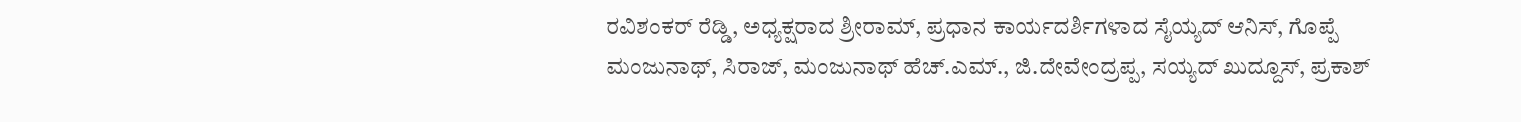ರವಿಶಂಕರ್ ರೆಡ್ಡಿ, ಅಧ್ಯಕ್ಷರಾದ ಶ್ರೀರಾಮ್, ಪ್ರಧಾನ ಕಾರ್ಯದರ್ಶಿಗಳಾದ ಸೈಯ್ಯದ್ ಆನಿಸ್, ಗೊಪ್ಪೆ ಮಂಜುನಾಥ್, ಸಿರಾಜ್, ಮಂಜುನಾಥ್ ಹೆಚ್.ಎಮ್., ಜಿ.ದೇವೇಂದ್ರಪ್ಪ, ಸಯ್ಯದ್ ಖುದ್ದೂಸ್, ಪ್ರಕಾಶ್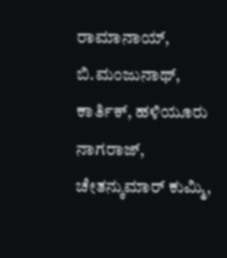ರಾಮಾನಾಯ್, ಬಿ.ಮಂಜುನಾಥ್, ಕಾರ್ತಿಕ್, ಹಳಿಯೂರು ನಾಗರಾಜ್, ಚೇತನ್ಕುಮಾರ್ ಕುಮ್ಮಿ,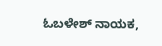ಓಬಳೇಶ್ ನಾಯಕ,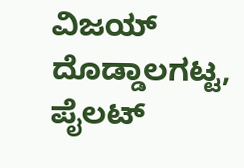ವಿಜಯ್ ದೊಡ್ಡಾಲಗಟ್ಟ, ಪೈಲಟ್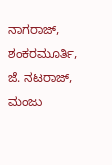ನಾಗರಾಜ್, ಶಂಕರಮೂರ್ತಿ, ಜೆ. ನಟರಾಜ್, ಮಂಜು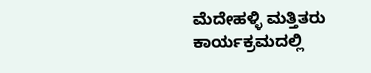ಮೆದೇಹಳ್ಳಿ ಮತ್ತಿತರು ಕಾರ್ಯಕ್ರಮದಲ್ಲಿ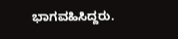ಭಾಗವಹಿಸಿದ್ದರು.